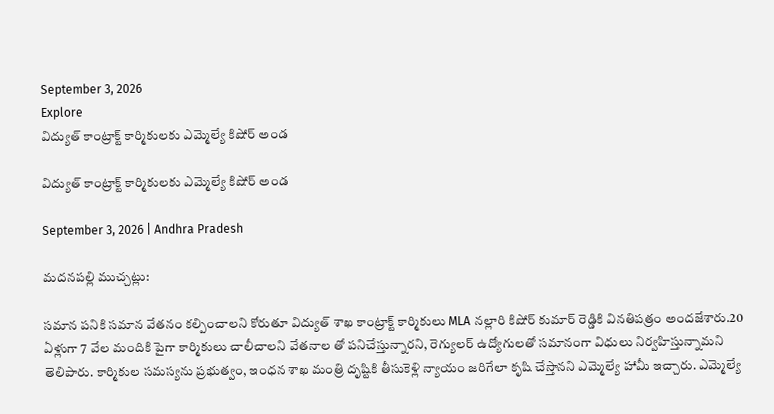September 3, 2026
Explore
విద్యుత్ కాంట్రాక్ట్ కార్మికులకు ఎమ్మెల్యే కిషోర్ అండ

విద్యుత్ కాంట్రాక్ట్ కార్మికులకు ఎమ్మెల్యే కిషోర్ అండ

September 3, 2026 | Andhra Pradesh

మదనపల్లి ముచ్చట్లు:

సమాన పనికి సమాన వేతనం కల్పించాలని కోరుతూ విద్యుత్ శాఖ కాంట్రాక్ట్ కార్మికులు MLA నల్లారి కిషోర్ కుమార్ రెడ్డికి వినతిపత్రం అందజేశారు.20 ఏళ్లుగా 7 వేల మందికి పైగా కార్మికులు చాలీచాలని వేతనాల తో పనిచేస్తున్నారని, రెగ్యులర్ ఉద్యోగులతో సమానంగా విధులు నిర్వహిస్తున్నామని తెలిపారు. కార్మికుల సమస్యను ప్రభుత్వం, ఇంధన శాఖ మంత్రి దృష్టికి తీసుకెళ్లి న్యాయం జరిగేలా కృషి చేస్తానని ఎమ్మెల్యే హామీ ఇచ్చారు. ఎమ్మెల్యే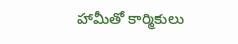హామీతో కార్మికులు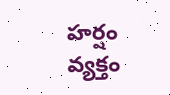హర్షం వ్యక్తం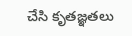చేసి కృతజ్ఞతలు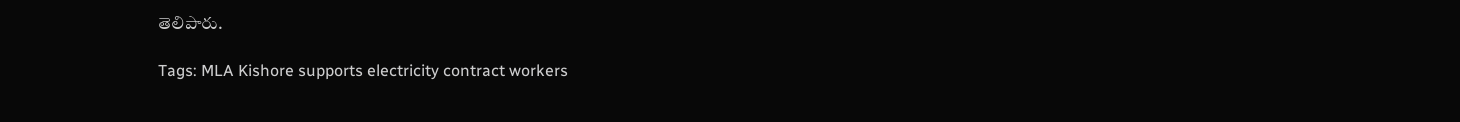తెలిపారు.

Tags: MLA Kishore supports electricity contract workers